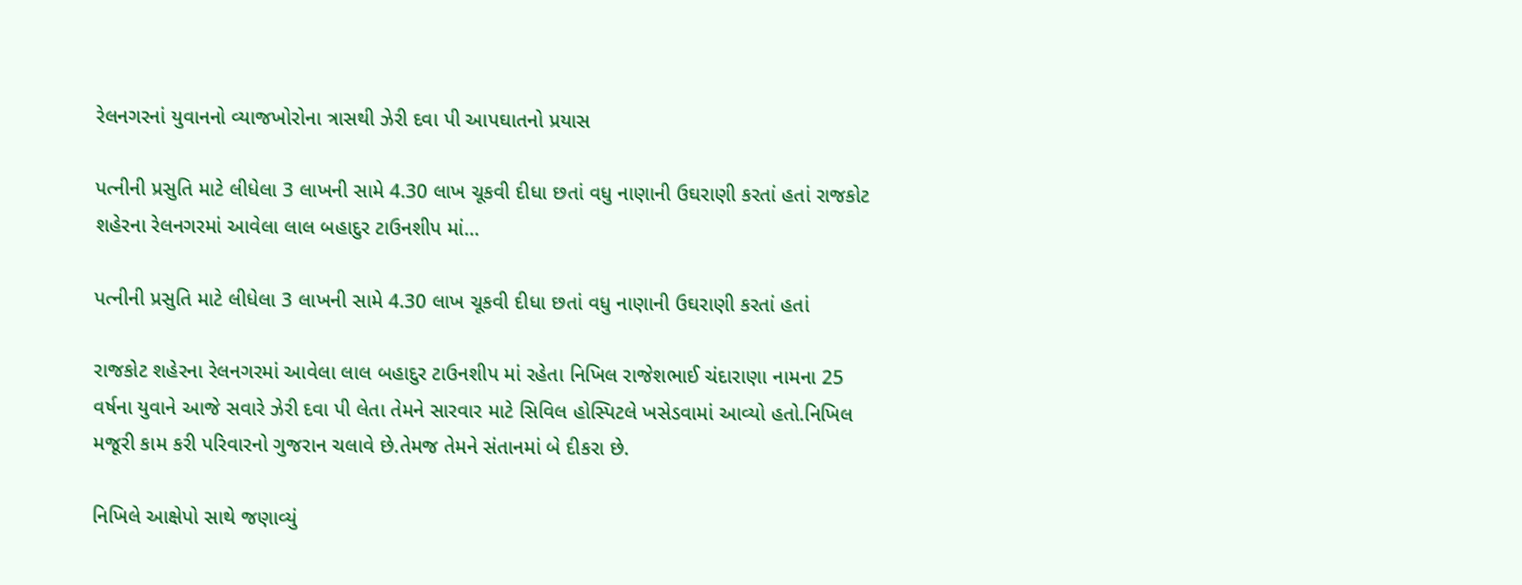રેલનગરનાં યુવાનનો વ્યાજખોરોના ત્રાસથી ઝેરી દવા પી આપઘાતનો પ્રયાસ

પત્નીની પ્રસુતિ માટે લીધેલા 3 લાખની સામે 4.30 લાખ ચૂકવી દીધા છતાં વધુ નાણાની ઉઘરાણી કરતાં હતાં રાજકોટ શહેરના રેલનગરમાં આવેલા લાલ બહાદુર ટાઉનશીપ માં…

પત્નીની પ્રસુતિ માટે લીધેલા 3 લાખની સામે 4.30 લાખ ચૂકવી દીધા છતાં વધુ નાણાની ઉઘરાણી કરતાં હતાં

રાજકોટ શહેરના રેલનગરમાં આવેલા લાલ બહાદુર ટાઉનશીપ માં રહેતા નિખિલ રાજેશભાઈ ચંદારાણા નામના 25 વર્ષના યુવાને આજે સવારે ઝેરી દવા પી લેતા તેમને સારવાર માટે સિવિલ હોસ્પિટલે ખસેડવામાં આવ્યો હતો.નિખિલ મજૂરી કામ કરી પરિવારનો ગુજરાન ચલાવે છે.તેમજ તેમને સંતાનમાં બે દીકરા છે.

નિખિલે આક્ષેપો સાથે જણાવ્યું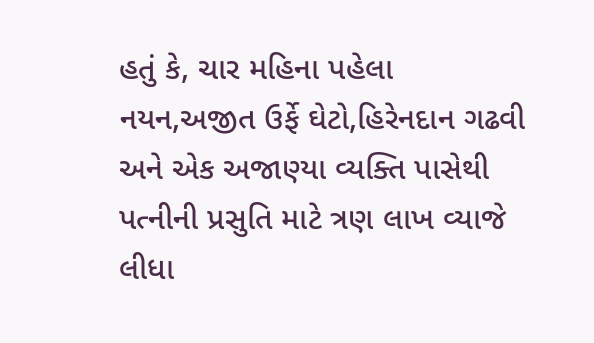હતું કે, ચાર મહિના પહેલા નયન,અજીત ઉર્ફે ઘેટો,હિરેનદાન ગઢવી અને એક અજાણ્યા વ્યક્તિ પાસેથી પત્નીની પ્રસુતિ માટે ત્રણ લાખ વ્યાજે લીધા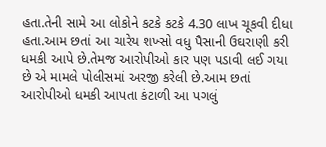હતા.તેની સામે આ લોકોને કટકે કટકે 4.30 લાખ ચૂકવી દીધા હતા.આમ છતાં આ ચારેય શખ્સો વધુ પૈસાની ઉઘરાણી કરી ધમકી આપે છે.તેમજ આરોપીઓ કાર પણ પડાવી લઈ ગયા છે એ મામલે પોલીસમાં અરજી કરેલી છે.આમ છતાં આરોપીઓ ધમકી આપતા કંટાળી આ પગલું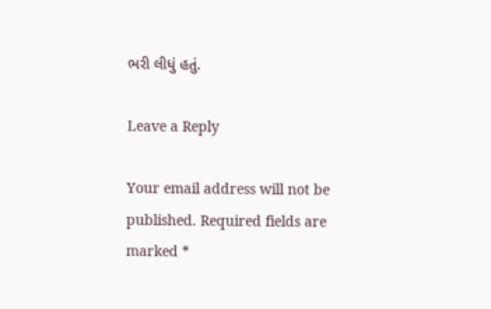ભરી લીધું હતું.

Leave a Reply

Your email address will not be published. Required fields are marked *